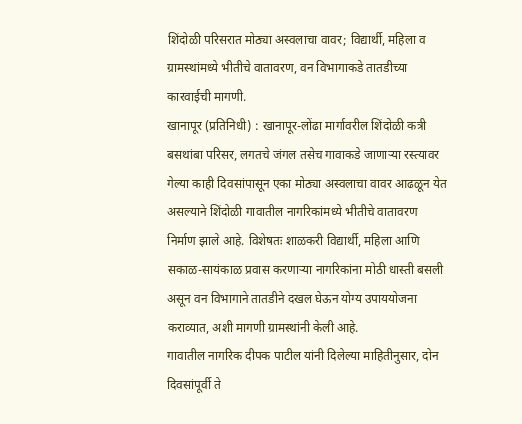शिंदोळी परिसरात मोठ्या अस्वलाचा वावर; विद्यार्थी, महिला व ग्रामस्थांमध्ये भीतीचे वातावरण, वन विभागाकडे तातडीच्या कारवाईची मागणी.
खानापूर (प्रतिनिधी) : खानापूर-लोंढा मार्गावरील शिंदोळी कत्री बसथांबा परिसर, लगतचे जंगल तसेच गावाकडे जाणाऱ्या रस्त्यावर गेल्या काही दिवसांपासून एका मोठ्या अस्वलाचा वावर आढळून येत असल्याने शिंदोळी गावातील नागरिकांमध्ये भीतीचे वातावरण निर्माण झाले आहे. विशेषतः शाळकरी विद्यार्थी, महिला आणि सकाळ-सायंकाळ प्रवास करणाऱ्या नागरिकांना मोठी धास्ती बसली असून वन विभागाने तातडीने दखल घेऊन योग्य उपाययोजना कराव्यात, अशी मागणी ग्रामस्थांनी केली आहे.
गावातील नागरिक दीपक पाटील यांनी दिलेल्या माहितीनुसार, दोन दिवसांपूर्वी ते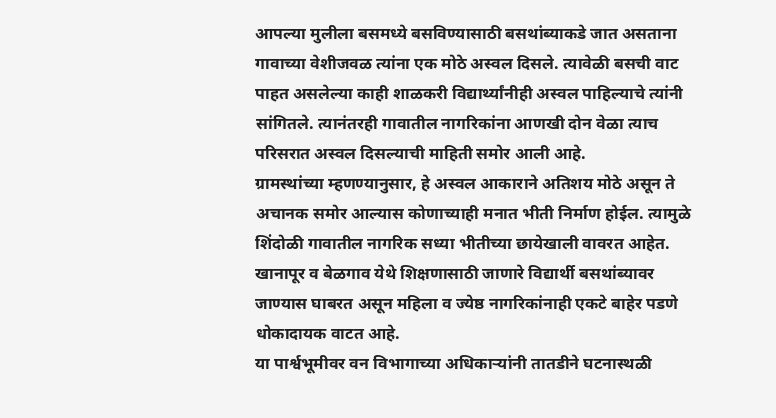आपल्या मुलीला बसमध्ये बसविण्यासाठी बसथांब्याकडे जात असताना गावाच्या वेशीजवळ त्यांना एक मोठे अस्वल दिसले. त्यावेळी बसची वाट पाहत असलेल्या काही शाळकरी विद्यार्थ्यांनीही अस्वल पाहिल्याचे त्यांनी सांगितले. त्यानंतरही गावातील नागरिकांना आणखी दोन वेळा त्याच परिसरात अस्वल दिसल्याची माहिती समोर आली आहे.
ग्रामस्थांच्या म्हणण्यानुसार, हे अस्वल आकाराने अतिशय मोठे असून ते अचानक समोर आल्यास कोणाच्याही मनात भीती निर्माण होईल. त्यामुळे शिंदोळी गावातील नागरिक सध्या भीतीच्या छायेखाली वावरत आहेत. खानापूर व बेळगाव येथे शिक्षणासाठी जाणारे विद्यार्थी बसथांब्यावर जाण्यास घाबरत असून महिला व ज्येष्ठ नागरिकांनाही एकटे बाहेर पडणे धोकादायक वाटत आहे.
या पार्श्वभूमीवर वन विभागाच्या अधिकाऱ्यांनी तातडीने घटनास्थळी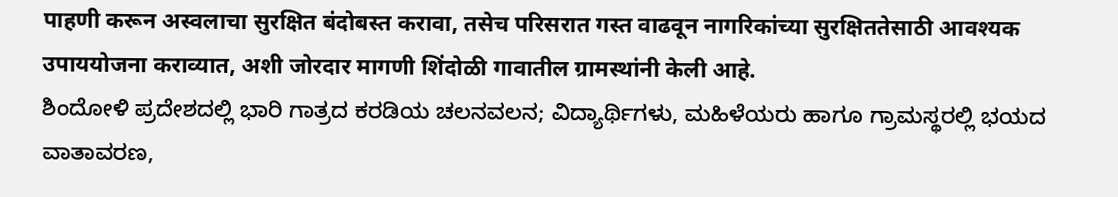पाहणी करून अस्वलाचा सुरक्षित बंदोबस्त करावा, तसेच परिसरात गस्त वाढवून नागरिकांच्या सुरक्षिततेसाठी आवश्यक उपाययोजना कराव्यात, अशी जोरदार मागणी शिंदोळी गावातील ग्रामस्थांनी केली आहे.
ಶಿಂದೋಳಿ ಪ್ರದೇಶದಲ್ಲಿ ಭಾರಿ ಗಾತ್ರದ ಕರಡಿಯ ಚಲನವಲನ; ವಿದ್ಯಾರ್ಥಿಗಳು, ಮಹಿಳೆಯರು ಹಾಗೂ ಗ್ರಾಮಸ್ಥರಲ್ಲಿ ಭಯದ ವಾತಾವರಣ,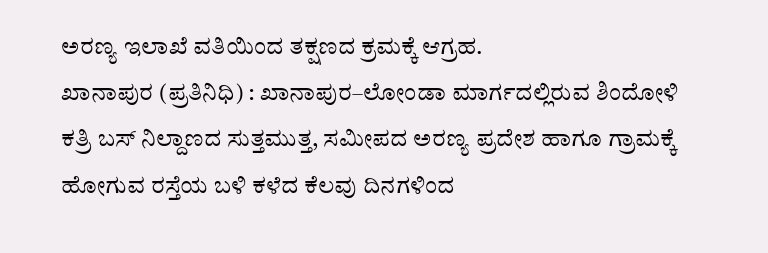ಅರಣ್ಯ ಇಲಾಖೆ ವತಿಯಿಂದ ತಕ್ಷಣದ ಕ್ರಮಕ್ಕೆ ಆಗ್ರಹ.
ಖಾನಾಪುರ (ಪ್ರತಿನಿಧಿ) : ಖಾನಾಪುರ–ಲೋಂಡಾ ಮಾರ್ಗದಲ್ಲಿರುವ ಶಿಂದೋಳಿ ಕತ್ರಿ ಬಸ್ ನಿಲ್ದಾಣದ ಸುತ್ತಮುತ್ತ, ಸಮೀಪದ ಅರಣ್ಯ ಪ್ರದೇಶ ಹಾಗೂ ಗ್ರಾಮಕ್ಕೆ ಹೋಗುವ ರಸ್ತೆಯ ಬಳಿ ಕಳೆದ ಕೆಲವು ದಿನಗಳಿಂದ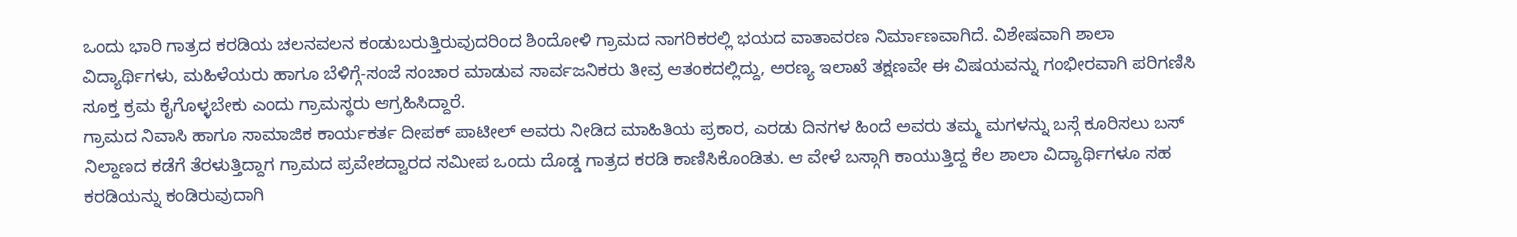ಒಂದು ಭಾರಿ ಗಾತ್ರದ ಕರಡಿಯ ಚಲನವಲನ ಕಂಡುಬರುತ್ತಿರುವುದರಿಂದ ಶಿಂದೋಳಿ ಗ್ರಾಮದ ನಾಗರಿಕರಲ್ಲಿ ಭಯದ ವಾತಾವರಣ ನಿರ್ಮಾಣವಾಗಿದೆ. ವಿಶೇಷವಾಗಿ ಶಾಲಾ ವಿದ್ಯಾರ್ಥಿಗಳು, ಮಹಿಳೆಯರು ಹಾಗೂ ಬೆಳಿಗ್ಗೆ-ಸಂಜೆ ಸಂಚಾರ ಮಾಡುವ ಸಾರ್ವಜನಿಕರು ತೀವ್ರ ಆತಂಕದಲ್ಲಿದ್ದು, ಅರಣ್ಯ ಇಲಾಖೆ ತಕ್ಷಣವೇ ಈ ವಿಷಯವನ್ನು ಗಂಭೀರವಾಗಿ ಪರಿಗಣಿಸಿ ಸೂಕ್ತ ಕ್ರಮ ಕೈಗೊಳ್ಳಬೇಕು ಎಂದು ಗ್ರಾಮಸ್ಥರು ಆಗ್ರಹಿಸಿದ್ದಾರೆ.
ಗ್ರಾಮದ ನಿವಾಸಿ ಹಾಗೂ ಸಾಮಾಜಿಕ ಕಾರ್ಯಕರ್ತ ದೀಪಕ್ ಪಾಟೀಲ್ ಅವರು ನೀಡಿದ ಮಾಹಿತಿಯ ಪ್ರಕಾರ, ಎರಡು ದಿನಗಳ ಹಿಂದೆ ಅವರು ತಮ್ಮ ಮಗಳನ್ನು ಬಸ್ಗೆ ಕೂರಿಸಲು ಬಸ್ ನಿಲ್ದಾಣದ ಕಡೆಗೆ ತೆರಳುತ್ತಿದ್ದಾಗ ಗ್ರಾಮದ ಪ್ರವೇಶದ್ವಾರದ ಸಮೀಪ ಒಂದು ದೊಡ್ಡ ಗಾತ್ರದ ಕರಡಿ ಕಾಣಿಸಿಕೊಂಡಿತು. ಆ ವೇಳೆ ಬಸ್ಗಾಗಿ ಕಾಯುತ್ತಿದ್ದ ಕೆಲ ಶಾಲಾ ವಿದ್ಯಾರ್ಥಿಗಳೂ ಸಹ ಕರಡಿಯನ್ನು ಕಂಡಿರುವುದಾಗಿ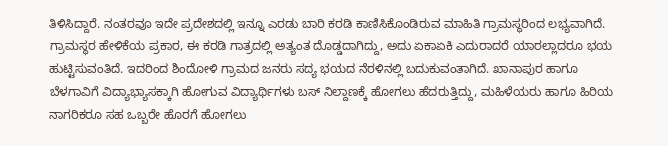ತಿಳಿಸಿದ್ದಾರೆ. ನಂತರವೂ ಇದೇ ಪ್ರದೇಶದಲ್ಲಿ ಇನ್ನೂ ಎರಡು ಬಾರಿ ಕರಡಿ ಕಾಣಿಸಿಕೊಂಡಿರುವ ಮಾಹಿತಿ ಗ್ರಾಮಸ್ಥರಿಂದ ಲಭ್ಯವಾಗಿದೆ.
ಗ್ರಾಮಸ್ಥರ ಹೇಳಿಕೆಯ ಪ್ರಕಾರ, ಈ ಕರಡಿ ಗಾತ್ರದಲ್ಲಿ ಅತ್ಯಂತ ದೊಡ್ಡದಾಗಿದ್ದು, ಅದು ಏಕಾಏಕಿ ಎದುರಾದರೆ ಯಾರಲ್ಲಾದರೂ ಭಯ ಹುಟ್ಟಿಸುವಂತಿದೆ. ಇದರಿಂದ ಶಿಂದೋಳಿ ಗ್ರಾಮದ ಜನರು ಸದ್ಯ ಭಯದ ನೆರಳಿನಲ್ಲಿ ಬದುಕುವಂತಾಗಿದೆ. ಖಾನಾಪುರ ಹಾಗೂ ಬೆಳಗಾವಿಗೆ ವಿದ್ಯಾಭ್ಯಾಸಕ್ಕಾಗಿ ಹೋಗುವ ವಿದ್ಯಾರ್ಥಿಗಳು ಬಸ್ ನಿಲ್ದಾಣಕ್ಕೆ ಹೋಗಲು ಹೆದರುತ್ತಿದ್ದು, ಮಹಿಳೆಯರು ಹಾಗೂ ಹಿರಿಯ ನಾಗರಿಕರೂ ಸಹ ಒಬ್ಬರೇ ಹೊರಗೆ ಹೋಗಲು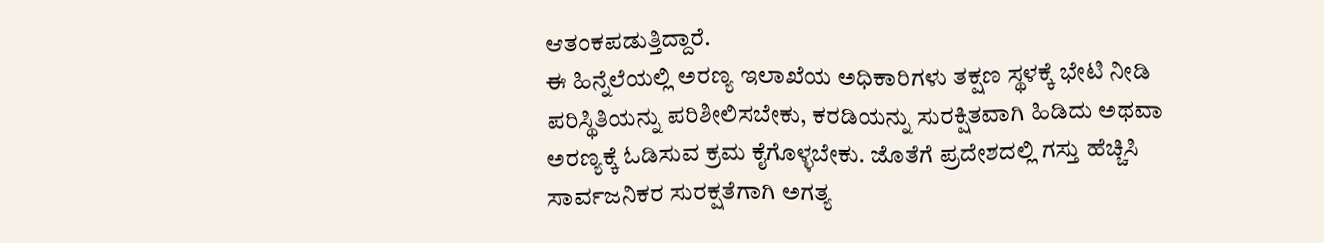ಆತಂಕಪಡುತ್ತಿದ್ದಾರೆ.
ಈ ಹಿನ್ನೆಲೆಯಲ್ಲಿ ಅರಣ್ಯ ಇಲಾಖೆಯ ಅಧಿಕಾರಿಗಳು ತಕ್ಷಣ ಸ್ಥಳಕ್ಕೆ ಭೇಟಿ ನೀಡಿ ಪರಿಸ್ಥಿತಿಯನ್ನು ಪರಿಶೀಲಿಸಬೇಕು, ಕರಡಿಯನ್ನು ಸುರಕ್ಷಿತವಾಗಿ ಹಿಡಿದು ಅಥವಾ ಅರಣ್ಯಕ್ಕೆ ಓಡಿಸುವ ಕ್ರಮ ಕೈಗೊಳ್ಳಬೇಕು. ಜೊತೆಗೆ ಪ್ರದೇಶದಲ್ಲಿ ಗಸ್ತು ಹೆಚ್ಚಿಸಿ ಸಾರ್ವಜನಿಕರ ಸುರಕ್ಷತೆಗಾಗಿ ಅಗತ್ಯ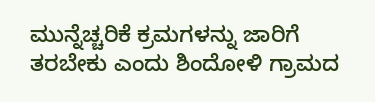ಮುನ್ನೆಚ್ಚರಿಕೆ ಕ್ರಮಗಳನ್ನು ಜಾರಿಗೆ ತರಬೇಕು ಎಂದು ಶಿಂದೋಳಿ ಗ್ರಾಮದ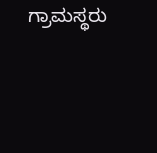ಗ್ರಾಮಸ್ಥರು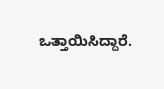ಒತ್ತಾಯಿಸಿದ್ದಾರೆ.